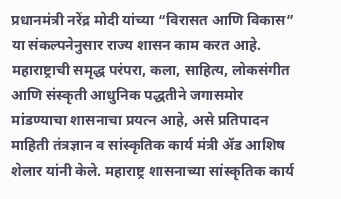प्रधानमंत्री नरेंद्र मोदी यांच्या “विरासत आणि विकास” या संकल्पनेनुसार राज्य शासन काम करत आहे. महाराष्ट्राची समृद्ध परंपरा, कला, साहित्य, लोकसंगीत आणि संस्कृती आधुनिक पद्धतीने जगासमोर मांडण्याचा शासनाचा प्रयत्न आहे, असे प्रतिपादन माहिती तंत्रज्ञान व सांस्कृतिक कार्य मंत्री ॲड आशिष शेलार यांनी केले. महाराष्ट्र शासनाच्या सांस्कृतिक कार्य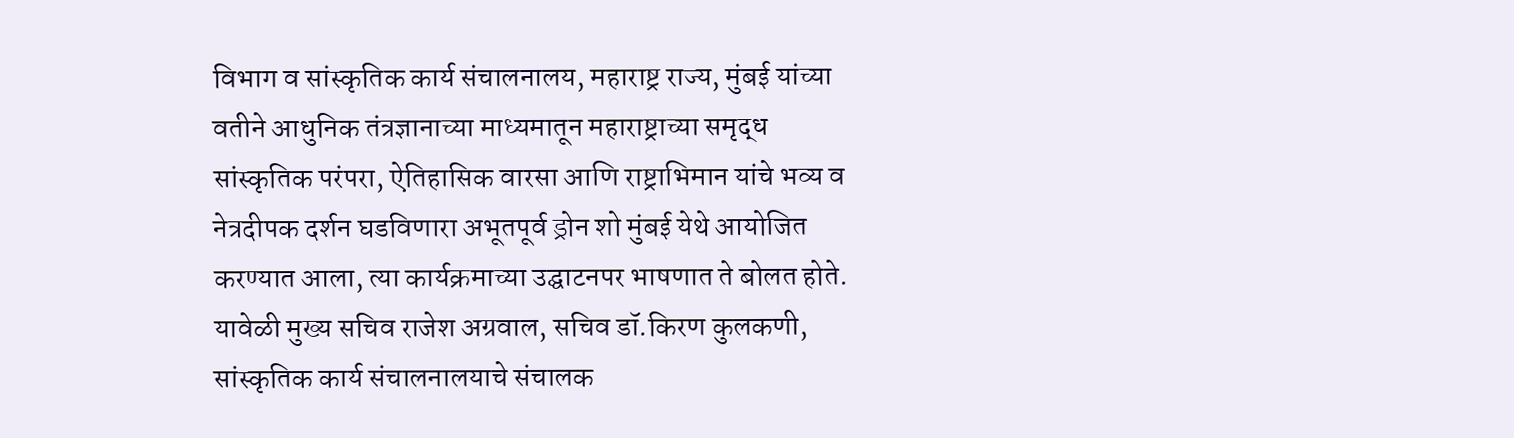विभाग व सांस्कृतिक कार्य संचालनालय, महाराष्ट्र राज्य, मुंबई यांच्या वतीने आधुनिक तंत्रज्ञानाच्या माध्यमातून महाराष्ट्राच्या समृद्ध सांस्कृतिक परंपरा, ऐतिहासिक वारसा आणि राष्ट्राभिमान यांचे भव्य व नेत्रदीपक दर्शन घडविणारा अभूतपूर्व ड्रोन शो मुंबई येथे आयोजित करण्यात आला, त्या कार्यक्रमाच्या उद्घाटनपर भाषणात ते बोलत होते. यावेळी मुख्य सचिव राजेश अग्रवाल, सचिव डॉ.किरण कुलकणी, सांस्कृतिक कार्य संचालनालयाचे संचालक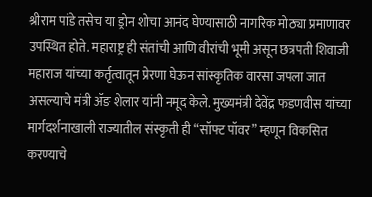श्रीराम पांडे तसेच या ड्रोन शोचा आनंद घेण्यासाठी नागरिक मोठ्या प्रमाणावर उपस्थित होते. महाराष्ट्र ही संतांची आणि वीरांची भूमी असून छत्रपती शिवाजी महाराज यांच्या कर्तृत्वातून प्रेरणा घेऊन सांस्कृतिक वारसा जपला जात असल्याचे मंत्री ॲङ शेलार यांनी नमूद केले. मुख्यमंत्री देवेंद्र फडणवीस यांच्या मार्गदर्शनाखाली राज्यातील संस्कृती ही “सॉफ्ट पॉवर” म्हणून विकसित करण्याचे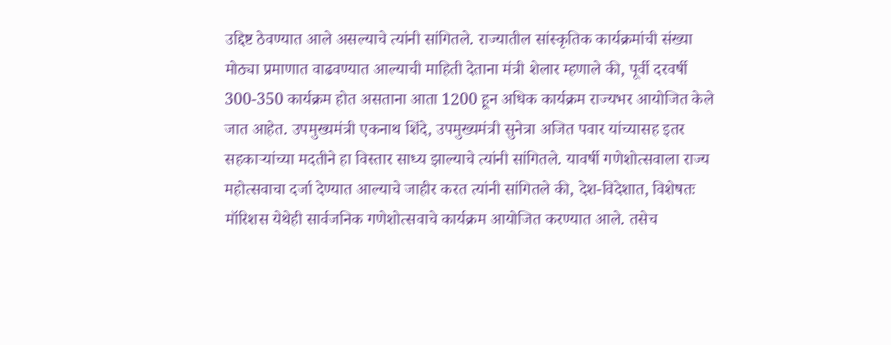उद्दिष्ट ठेवण्यात आले असल्याचे त्यांनी सांगितले. राज्यातील सांस्कृतिक कार्यक्रमांची संख्या मोठ्या प्रमाणात वाढवण्यात आल्याची माहिती देताना मंत्री शेलार म्हणाले की, पूर्वी दरवर्षी 300-350 कार्यक्रम होत असताना आता 1200 हून अधिक कार्यक्रम राज्यभर आयोजित केले जात आहेत. उपमुख्यमंत्री एकनाथ शिंदे, उपमुख्यमंत्री सुनेत्रा अजित पवार यांच्यासह इतर सहकाऱ्यांच्या मदतीने हा विस्तार साध्य झाल्याचे त्यांनी सांगितले. यावर्षी गणेशोत्सवाला राज्य महोत्सवाचा दर्जा देण्यात आल्याचे जाहीर करत त्यांनी सांगितले की, देश-विदेशात, विशेषतः मॉरिशस येथेही सार्वजनिक गणेशोत्सवाचे कार्यक्रम आयोजित करण्यात आले. तसेच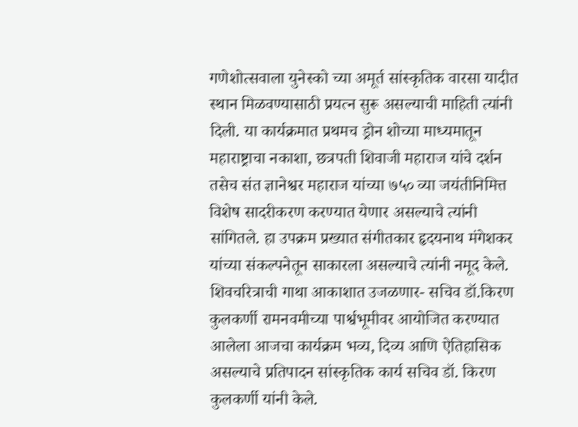गणेशोत्सवाला युनेस्को च्या अमूर्त सांस्कृतिक वारसा यादीत स्थान मिळवण्यासाठी प्रयत्न सुरू असल्याची माहिती त्यांनी दिली. या कार्यक्रमात प्रथमच ड्रोन शोच्या माध्यमातून महाराष्ट्राचा नकाशा, छत्रपती शिवाजी महाराज यांचे दर्शन तसेच संत ज्ञानेश्वर महाराज यांच्या ७५० व्या जयंतीनिमित्त विशेष सादरीकरण करण्यात येणार असल्याचे त्यांनी सांगितले. हा उपक्रम प्रख्यात संगीतकार हृदयनाथ मंगेशकर यांच्या संकल्पनेतून साकारला असल्याचे त्यांनी नमूद केले. शिवचरित्राची गाथा आकाशात उजळणार- सचिव डॉ.किरण कुलकर्णी रामनवमीच्या पार्श्वभूमीवर आयोजित करण्यात आलेला आजचा कार्यक्रम भव्य, दिव्य आणि ऐतिहासिक असल्याचे प्रतिपादन सांस्कृतिक कार्य सचिव डॉ. किरण कुलकर्णी यांनी केले.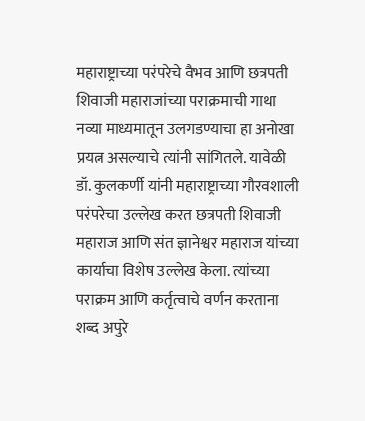महाराष्ट्राच्या परंपरेचे वैभव आणि छत्रपती शिवाजी महाराजांच्या पराक्रमाची गाथा नव्या माध्यमातून उलगडण्याचा हा अनोखा प्रयत्न असल्याचे त्यांनी सांगितले. यावेळी डॉ. कुलकर्णी यांनी महाराष्ट्राच्या गौरवशाली परंपरेचा उल्लेख करत छत्रपती शिवाजी महाराज आणि संत ज्ञानेश्वर महाराज यांच्या कार्याचा विशेष उल्लेख केला. त्यांच्या पराक्रम आणि कर्तृत्वाचे वर्णन करताना शब्द अपुरे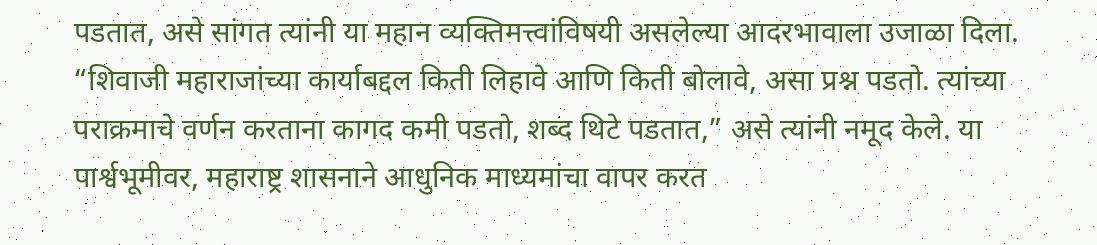पडतात, असे सांगत त्यांनी या महान व्यक्तिमत्त्वांविषयी असलेल्या आदरभावाला उजाळा दिला. “शिवाजी महाराजांच्या कार्याबद्दल किती लिहावे आणि किती बोलावे, असा प्रश्न पडतो. त्यांच्या पराक्रमाचे वर्णन करताना कागद कमी पडतो, शब्द थिटे पडतात,” असे त्यांनी नमूद केले. या पार्श्वभूमीवर, महाराष्ट्र शासनाने आधुनिक माध्यमांचा वापर करत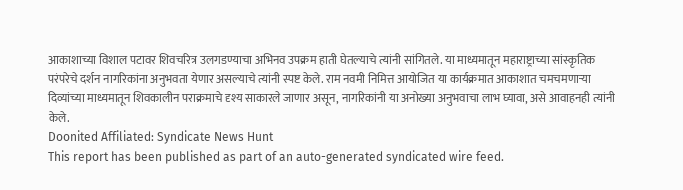आकाशाच्या विशाल पटावर शिवचरित्र उलगडण्याचा अभिनव उपक्रम हाती घेतल्याचे त्यांनी सांगितले. या माध्यमातून महाराष्ट्राच्या सांस्कृतिक परंपरेचे दर्शन नागरिकांना अनुभवता येणार असल्याचे त्यांनी स्पष्ट केले. राम नवमी निमित्त आयोजित या कार्यक्रमात आकाशात चमचमणाऱ्या दिव्यांच्या माध्यमातून शिवकालीन पराक्रमाचे दृश्य साकारले जाणार असून, नागरिकांनी या अनोख्या अनुभवाचा लाभ घ्यावा, असे आवाहनही त्यांनी केले.
Doonited Affiliated: Syndicate News Hunt
This report has been published as part of an auto-generated syndicated wire feed.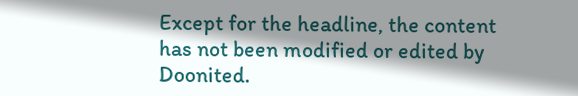Except for the headline, the content has not been modified or edited by Doonited.